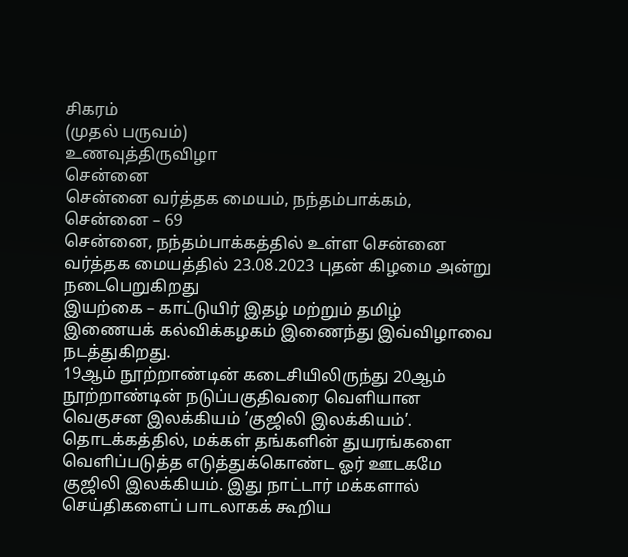சிகரம்
(முதல் பருவம்)
உணவுத்திருவிழா
சென்னை
சென்னை வர்த்தக மையம், நந்தம்பாக்கம், சென்னை – 69
சென்னை, நந்தம்பாக்கத்தில் உள்ள சென்னை வர்த்தக மையத்தில் 23.08.2023 புதன் கிழமை அன்று நடைபெறுகிறது
இயற்கை – காட்டுயிர் இதழ் மற்றும் தமிழ் இணையக் கல்விக்கழகம் இணைந்து இவ்விழாவை நடத்துகிறது.
19ஆம் நூற்றாண்டின் கடைசியிலிருந்து 20ஆம் நூற்றாண்டின் நடுப்பகுதிவரை வெளியான வெகுசன இலக்கியம் ’குஜிலி இலக்கியம்’. தொடக்கத்தில், மக்கள் தங்களின் துயரங்களை வெளிப்படுத்த எடுத்துக்கொண்ட ஓர் ஊடகமே குஜிலி இலக்கியம். இது நாட்டார் மக்களால் செய்திகளைப் பாடலாகக் கூறிய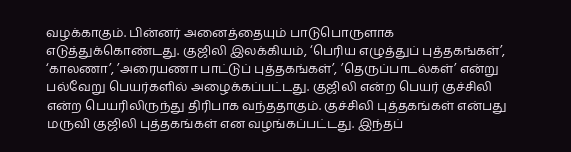வழக்காகும். பின்னர் அனைத்தையும் பாடுபொருளாக எடுத்துக்கொண்டது. குஜிலி இலக்கியம், ‘பெரிய எழுத்துப் புத்தகங்கள்’, ‘காலணா’, ’அரையணா பாட்டுப் புத்தகங்கள்’, ’தெருப்பாடல்கள்’ என்று பல்வேறு பெயர்களில் அழைக்கப்பட்டது. குஜிலி என்ற பெயர் குச்சிலி என்ற பெயரிலிருந்து திரிபாக வந்ததாகும். குச்சிலி புத்தகங்கள் என்பது மருவி குஜிலி புத்தகங்கள் என வழங்கப்பட்டது. இந்தப்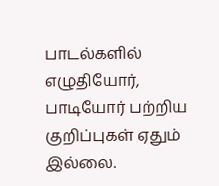பாடல்களில் எழுதியோர், பாடியோர் பற்றிய குறிப்புகள் ஏதும் இல்லை.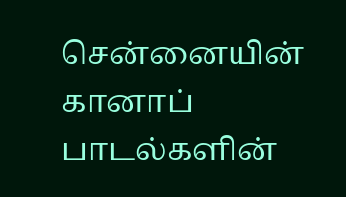சென்னையின் கானாப் பாடல்களின்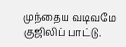முந்தைய வடிவமே குஜிலிப் பாட்டு.